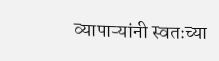व्यापाऱ्यांनी स्वतःच्या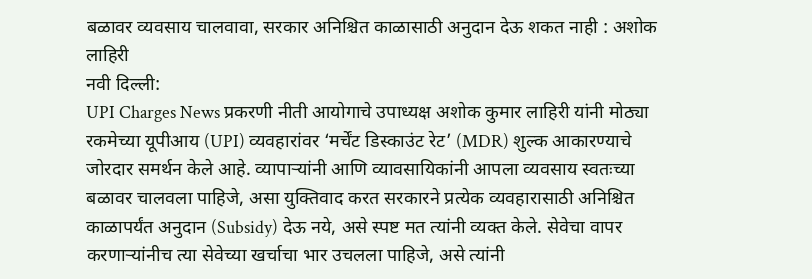बळावर व्यवसाय चालवावा, सरकार अनिश्चित काळासाठी अनुदान देऊ शकत नाही : अशोक लाहिरी
नवी दिल्ली:
UPI Charges News प्रकरणी नीती आयोगाचे उपाध्यक्ष अशोक कुमार लाहिरी यांनी मोठ्या रकमेच्या यूपीआय (UPI) व्यवहारांवर ‘मर्चेंट डिस्काउंट रेट’ (MDR) शुल्क आकारण्याचे जोरदार समर्थन केले आहे. व्यापाऱ्यांनी आणि व्यावसायिकांनी आपला व्यवसाय स्वतःच्या बळावर चालवला पाहिजे, असा युक्तिवाद करत सरकारने प्रत्येक व्यवहारासाठी अनिश्चित काळापर्यंत अनुदान (Subsidy) देऊ नये, असे स्पष्ट मत त्यांनी व्यक्त केले. सेवेचा वापर करणाऱ्यांनीच त्या सेवेच्या खर्चाचा भार उचलला पाहिजे, असे त्यांनी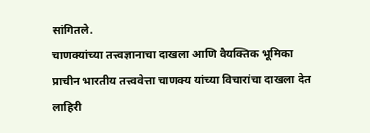सांगितले.
चाणक्यांच्या तत्त्वज्ञानाचा दाखला आणि वैयक्तिक भूमिका
प्राचीन भारतीय तत्त्ववेत्ता चाणक्य यांच्या विचारांचा दाखला देत लाहिरी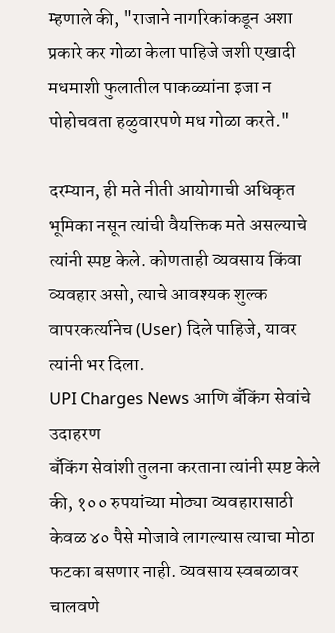म्हणाले की, "राजाने नागरिकांकडून अशा प्रकारे कर गोळा केला पाहिजे जशी एखादी मधमाशी फुलातील पाकळ्यांना इजा न पोहोचवता हळुवारपणे मध गोळा करते."

दरम्यान, ही मते नीती आयोगाची अधिकृत भूमिका नसून त्यांची वैयक्तिक मते असल्याचे त्यांनी स्पष्ट केले. कोणताही व्यवसाय किंवा व्यवहार असो, त्याचे आवश्यक शुल्क वापरकर्त्यानेच (User) दिले पाहिजे, यावर त्यांनी भर दिला.
UPI Charges News आणि बँकिंग सेवांचे उदाहरण
बँकिंग सेवांशी तुलना करताना त्यांनी स्पष्ट केले की, १०० रुपयांच्या मोठ्या व्यवहारासाठी केवळ ४० पैसे मोजावे लागल्यास त्याचा मोठा फटका बसणार नाही. व्यवसाय स्वबळावर चालवणे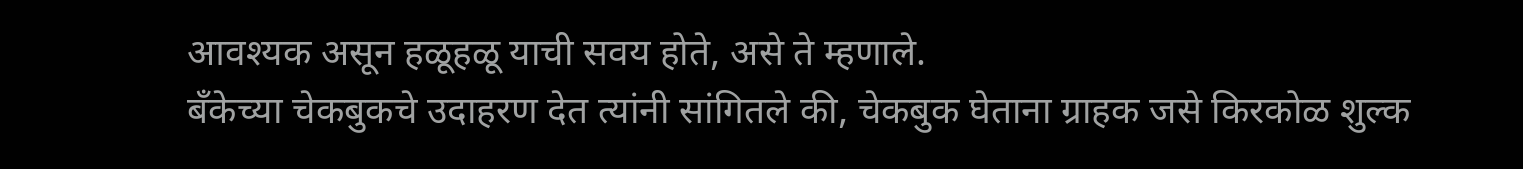आवश्यक असून हळूहळू याची सवय होते, असे ते म्हणाले.
बँकेच्या चेकबुकचे उदाहरण देत त्यांनी सांगितले की, चेकबुक घेताना ग्राहक जसे किरकोळ शुल्क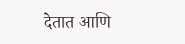देतात आणि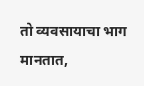तो व्यवसायाचा भाग मानतात,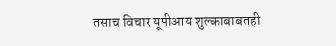तसाच विचार यूपीआय शुल्काबाबतही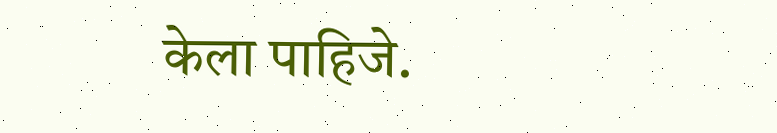केला पाहिजे.